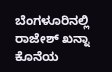ಬೆಂಗಳೂರಿನಲ್ಲಿ ರಾಜೇಶ್ ಖನ್ನಾ ಕೊನೆಯ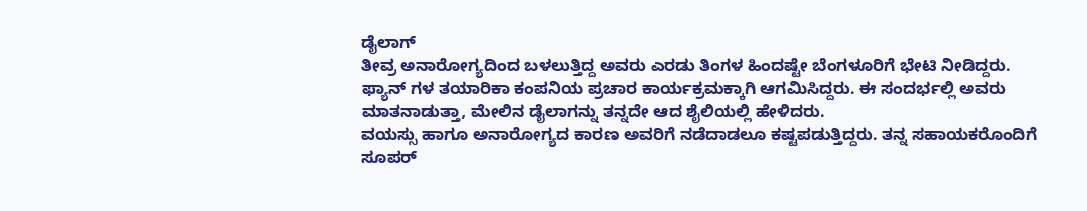ಡೈಲಾಗ್
ತೀವ್ರ ಅನಾರೋಗ್ಯದಿಂದ ಬಳಲುತ್ತಿದ್ದ ಅವರು ಎರಡು ತಿಂಗಳ ಹಿಂದಷ್ಟೇ ಬೆಂಗಳೂರಿಗೆ ಭೇಟಿ ನೀಡಿದ್ದರು. ಫ್ಯಾನ್ ಗಳ ತಯಾರಿಕಾ ಕಂಪನಿಯ ಪ್ರಚಾರ ಕಾರ್ಯಕ್ರಮಕ್ಕಾಗಿ ಆಗಮಿಸಿದ್ದರು. ಈ ಸಂದರ್ಭಲ್ಲಿ ಅವರು ಮಾತನಾಡುತ್ತಾ, ಮೇಲಿನ ಡೈಲಾಗನ್ನು ತನ್ನದೇ ಆದ ಶೈಲಿಯಲ್ಲಿ ಹೇಳಿದರು.
ವಯಸ್ಸು ಹಾಗೂ ಅನಾರೋಗ್ಯದ ಕಾರಣ ಅವರಿಗೆ ನಡೆದಾಡಲೂ ಕಷ್ಟಪಡುತ್ತಿದ್ದರು. ತನ್ನ ಸಹಾಯಕರೊಂದಿಗೆ ಸೂಪರ್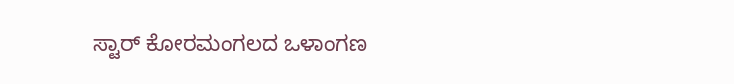ಸ್ಟಾರ್ ಕೋರಮಂಗಲದ ಒಳಾಂಗಣ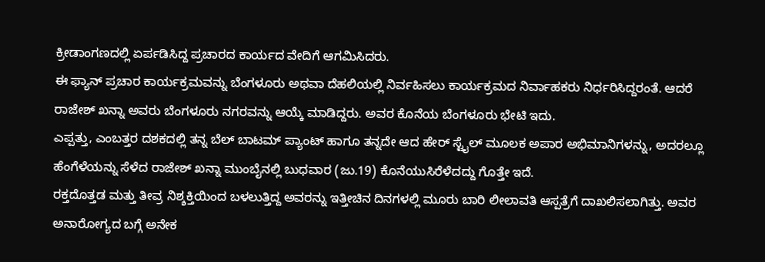ಕ್ರೀಡಾಂಗಣದಲ್ಲಿ ಏರ್ಪಡಿಸಿದ್ದ ಪ್ರಚಾರದ ಕಾರ್ಯದ ವೇದಿಗೆ ಆಗಮಿಸಿದರು.
ಈ ಫ್ಯಾನ್ ಪ್ರಚಾರ ಕಾರ್ಯಕ್ರಮವನ್ನು ಬೆಂಗಳೂರು ಅಥವಾ ದೆಹಲಿಯಲ್ಲಿ ನಿರ್ವಹಿಸಲು ಕಾರ್ಯಕ್ರಮದ ನಿರ್ವಾಹಕರು ನಿರ್ಧರಿಸಿದ್ದರಂತೆ. ಆದರೆ ರಾಜೇಶ್ ಖನ್ನಾ ಅವರು ಬೆಂಗಳೂರು ನಗರವನ್ನು ಆಯ್ಕೆ ಮಾಡಿದ್ದರು. ಅವರ ಕೊನೆಯ ಬೆಂಗಳೂರು ಭೇಟಿ ಇದು.
ಎಪ್ಪತ್ತು, ಎಂಬತ್ತರ ದಶಕದಲ್ಲಿ ತನ್ನ ಬೆಲ್ ಬಾಟಮ್ ಪ್ಯಾಂಟ್ ಹಾಗೂ ತನ್ನದೇ ಆದ ಹೇರ್ ಸ್ಟೈಲ್ ಮೂಲಕ ಅಪಾರ ಅಭಿಮಾನಿಗಳನ್ನು, ಅದರಲ್ಲೂ ಹೆಂಗೆಳೆಯನ್ನು ಸೆಳೆದ ರಾಜೇಶ್ ಖನ್ನಾ ಮುಂಬೈನಲ್ಲಿ ಬುಧವಾರ (ಜು.19) ಕೊನೆಯುಸಿರೆಳೆದದ್ದು ಗೊತ್ತೇ ಇದೆ.
ರಕ್ತದೊತ್ತಡ ಮತ್ತು ತೀವ್ರ ನಿಶ್ಶಕ್ತಿಯಿಂದ ಬಳಲುತ್ತಿದ್ದ ಅವರನ್ನು ಇತ್ತೀಚಿನ ದಿನಗಳಲ್ಲಿ ಮೂರು ಬಾರಿ ಲೀಲಾವತಿ ಆಸ್ಪತ್ರೆಗೆ ದಾಖಲಿಸಲಾಗಿತ್ತು. ಅವರ ಅನಾರೋಗ್ಯದ ಬಗ್ಗೆ ಅನೇಕ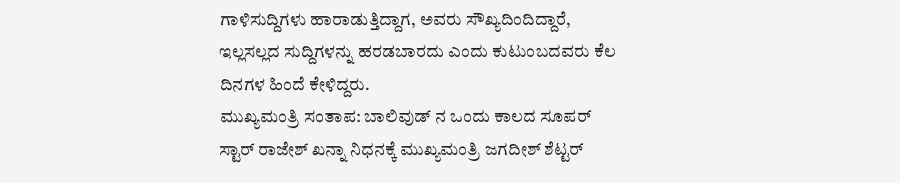ಗಾಳಿಸುದ್ದಿಗಳು ಹಾರಾಡುತ್ತಿದ್ದಾಗ, ಅವರು ಸೌಖ್ಯದಿಂದಿದ್ದಾರೆ, ಇಲ್ಲಸಲ್ಲದ ಸುದ್ದಿಗಳನ್ನು ಹರಡಬಾರದು ಎಂದು ಕುಟುಂಬದವರು ಕೆಲ ದಿನಗಳ ಹಿಂದೆ ಕೇಳಿದ್ದರು.
ಮುಖ್ಯಮಂತ್ರಿ ಸಂತಾಪ: ಬಾಲಿವುಡ್ ನ ಒಂದು ಕಾಲದ ಸೂಪರ್ ಸ್ಟಾರ್ ರಾಜೇಶ್ ಖನ್ನಾ ನಿಧನಕ್ಕೆ ಮುಖ್ಯಮಂತ್ರಿ ಜಗದೀಶ್ ಶೆಟ್ಟರ್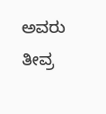ಅವರು ತೀವ್ರ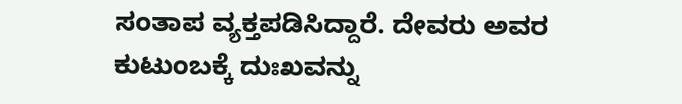ಸಂತಾಪ ವ್ಯಕ್ತಪಡಿಸಿದ್ದಾರೆ. ದೇವರು ಅವರ ಕುಟುಂಬಕ್ಕೆ ದುಃಖವನ್ನು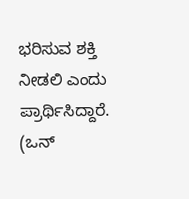ಭರಿಸುವ ಶಕ್ತಿ ನೀಡಲಿ ಎಂದು ಪ್ರಾರ್ಥಿಸಿದ್ದಾರೆ. (ಒನ್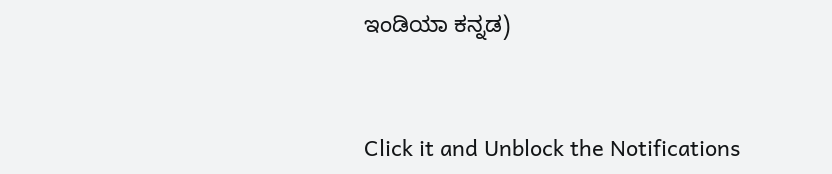ಇಂಡಿಯಾ ಕನ್ನಡ)


Click it and Unblock the Notifications